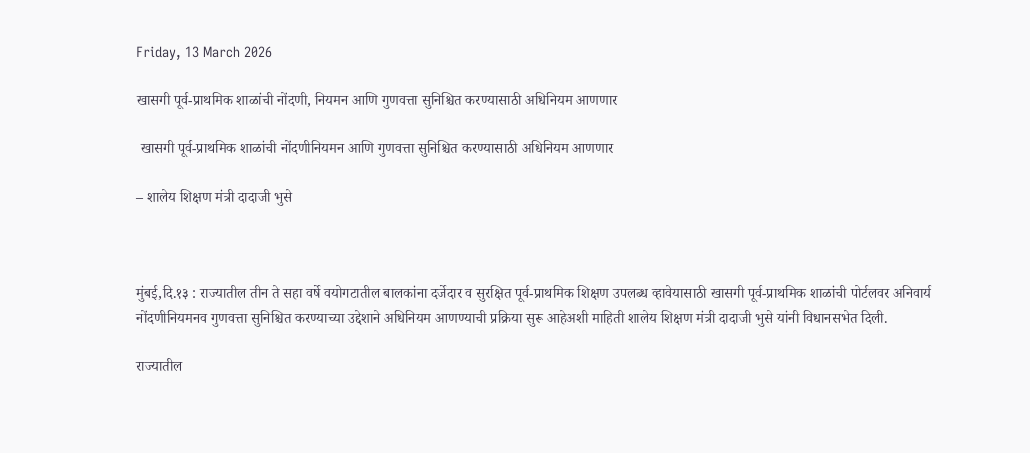Friday, 13 March 2026

खासगी पूर्व-प्राथमिक शाळांची नोंदणी, नियमन आणि गुणवत्ता सुनिश्चित करण्यासाठी अधिनियम आणणार

 खासगी पूर्व-प्राथमिक शाळांची नोंदणीनियमन आणि गुणवत्ता सुनिश्चित करण्यासाठी अधिनियम आणणार

– शालेय शिक्षण मंत्री दादाजी भुसे



मुंबई,दि.१३ : राज्यातील तीन ते सहा वर्षे वयोगटातील बालकांना दर्जेदार व सुरक्षित पूर्व-प्राथमिक शिक्षण उपलब्ध व्हावेयासाठी खासगी पूर्व-प्राथमिक शाळांची पोर्टलवर अनिवार्य नोंदणीनियमनव गुणवत्ता सुनिश्चित करण्याच्या उद्देशाने अधिनियम आणण्याची प्रक्रिया सुरू आहेअशी माहिती शालेय शिक्षण मंत्री दादाजी भुसे यांनी विधानसभेत दिली.

राज्यातील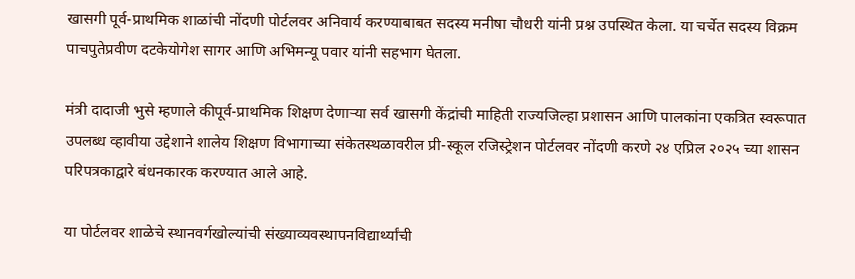खासगी पूर्व-प्राथमिक शाळांची नोंदणी पोर्टलवर अनिवार्य करण्याबाबत सदस्य मनीषा चौधरी यांनी प्रश्न उपस्थित केला. या चर्चेत सदस्य विक्रम पाचपुतेप्रवीण दटकेयोगेश सागर आणि अभिमन्यू पवार यांनी सहभाग घेतला.

मंत्री दादाजी भुसे म्हणाले कीपूर्व-प्राथमिक शिक्षण देणाऱ्या सर्व खासगी केंद्रांची माहिती राज्यजिल्हा प्रशासन आणि पालकांना एकत्रित स्वरूपात उपलब्ध व्हावीया उद्देशाने शालेय शिक्षण विभागाच्या संकेतस्थळावरील प्री-स्कूल रजिस्ट्रेशन पोर्टलवर नोंदणी करणे २४ एप्रिल २०२५ च्या शासन परिपत्रकाद्वारे बंधनकारक करण्यात आले आहे.

या पोर्टलवर शाळेचे स्थानवर्गखोल्यांची संख्याव्यवस्थापनविद्यार्थ्यांची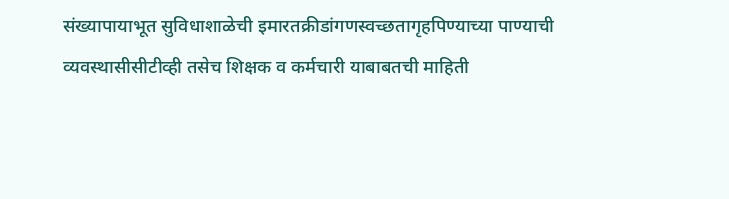संख्यापायाभूत सुविधाशाळेची इमारतक्रीडांगणस्वच्छतागृहपिण्याच्या पाण्याची व्यवस्थासीसीटीव्ही तसेच शिक्षक व कर्मचारी याबाबतची माहिती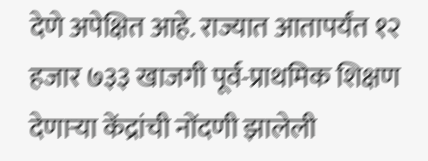देणे अपेक्षित आहे. राज्यात आतापर्यंत १२ हजार ७३३ खाजगी पूर्व-प्राथमिक शिक्षण देणाऱ्या केंद्रांची नोंदणी झालेली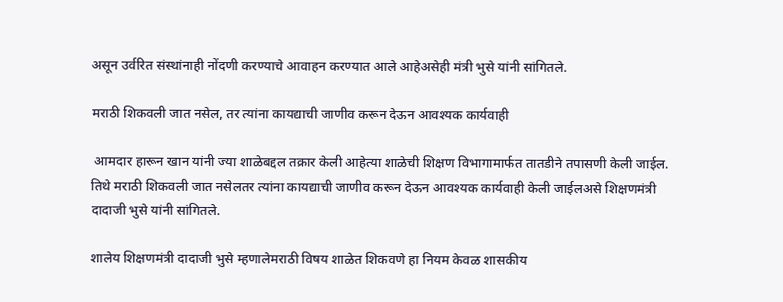असून उर्वरित संस्थांनाही नोंदणी करण्याचे आवाहन करण्यात आले आहेअसेही मंत्री भुसे यांनी सांगितले.

मराठी शिकवली जात नसेल, तर त्यांना कायद्याची जाणीव करून देऊन आवश्यक कार्यवाही

 आमदार हारून खान यांनी ज्या शाळेबद्दल तक्रार केली आहेत्या शाळेची शिक्षण विभागामार्फत तातडीने तपासणी केली जाईल. तिथे मराठी शिकवली जात नसेलतर त्यांना कायद्याची जाणीव करून देऊन आवश्यक कार्यवाही केली जाईलअसे शिक्षणमंत्री दादाजी भुसे यांनी सांगितले.

शालेय शिक्षणमंत्री दादाजी भुसे म्हणालेमराठी विषय शाळेत शिकवणे हा नियम केवळ शासकीय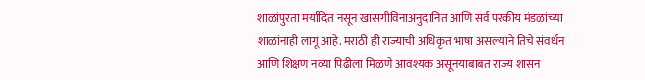शाळांपुरता मर्यादित नसून खासगीविनाअनुदानित आणि सर्व परकीय मंडळांच्या शाळांनाही लागू आहे. मराठी ही राज्याची अधिकृत भाषा असल्याने तिचे संवर्धन आणि शिक्षण नव्या पिढीला मिळणे आवश्यक असूनयाबाबत राज्य शासन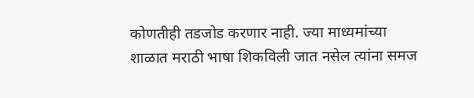कोणतीही तडजोड करणार नाही. ज्या माध्यमांच्या शाळात मराठी भाषा शिकविली जात नसेल त्यांना समज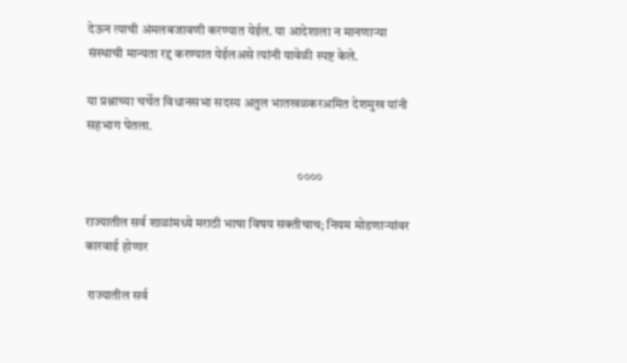देऊन त्याची अंमलबजावणी करण्यात येईल. या आदेशाला न मानणाऱ्या संस्थाची मान्यता रद्द करण्यात येईलअसे त्यांनी यावेळी स्पष्ट केले.

या प्रश्नाच्या चर्चेत विधानसभा सदस्य अतुल भातखळकरअमित देशमुख यांनी सहभाग घेतला.

                                                                                ००००

राज्यातील सर्व शाळांमध्ये मराठी भाषा विषय सक्तीचाच; नियम मोडणाऱ्यांवर कारवाई होणार

 राज्यातील सर्व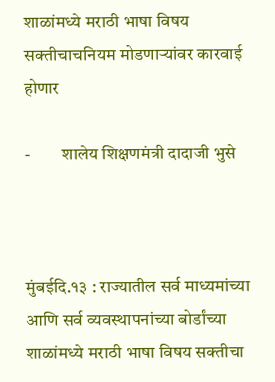शाळांमध्ये मराठी भाषा विषय सक्तीचाचनियम मोडणाऱ्यांवर कारवाई होणार

-         शालेय शिक्षणमंत्री दादाजी भुसे



मुंबईदि.१३ : राज्यातील सर्व माध्यमांच्या आणि सर्व व्यवस्थापनांच्या बोर्डांच्या शाळांमध्ये मराठी भाषा विषय सक्तीचा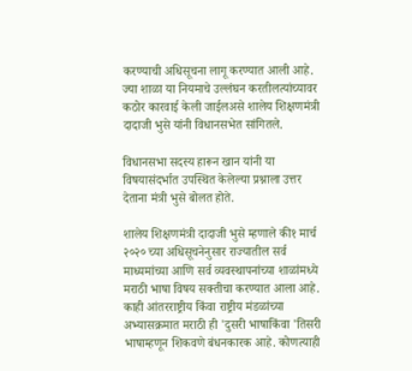करण्याची अधिसूचना लागू करण्यात आली आहे. ज्या शाळा या नियमाचे उल्लंघन करतीलत्यांच्यावर कठोर कारवाई केली जाईलअसे शालेय शिक्षणमंत्री दादाजी भुसे यांनी विधानसभेत सांगितले.

विधानसभा सदस्य हारून खान यांनी या विषयासंदर्भात उपस्थित केलेल्या प्रश्नाला उत्तर देताना मंत्री भुसे बोलत होते.

शालेय शिक्षणमंत्री दादाजी भुसे म्हणाले की१ मार्च २०२० च्या अधिसूचनेनुसार राज्यातील सर्व माध्यमांच्या आणि सर्व व्यवस्थापनांच्या शाळांमध्ये मराठी भाषा विषय सक्तीचा करण्यात आला आहे. काही आंतरराष्ट्रीय किंवा राष्ट्रीय मंडळांच्या अभ्यासक्रमात मराठी ही 'दुसरी भाषाकिंवा 'तिसरी भाषाम्हणून शिकवणे बंधनकारक आहे. कोणत्याही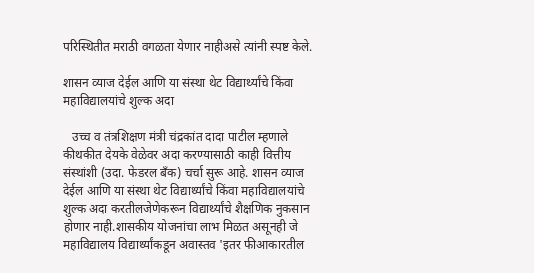परिस्थितीत मराठी वगळता येणार नाहीअसे त्यांनी स्पष्ट केले.

शासन व्याज देईल आणि या संस्था थेट विद्यार्थ्यांचे किंवा महाविद्यालयांचे शुल्क अदा

   उच्च व तंत्रशिक्षण मंत्री चंद्रकांत दादा पाटील म्हणाले कीथकीत देयके वेळेवर अदा करण्यासाठी काही वित्तीय संस्थांशी (उदा. फेडरल बँक) चर्चा सुरू आहे. शासन व्याज देईल आणि या संस्था थेट विद्यार्थ्यांचे किंवा महाविद्यालयांचे शुल्क अदा करतीलजेणेकरून विद्यार्थ्यांचे शैक्षणिक नुकसान होणार नाही.शासकीय योजनांचा लाभ मिळत असूनही जे महाविद्यालय विद्यार्थ्यांकडून अवास्तव 'इतर फीआकारतील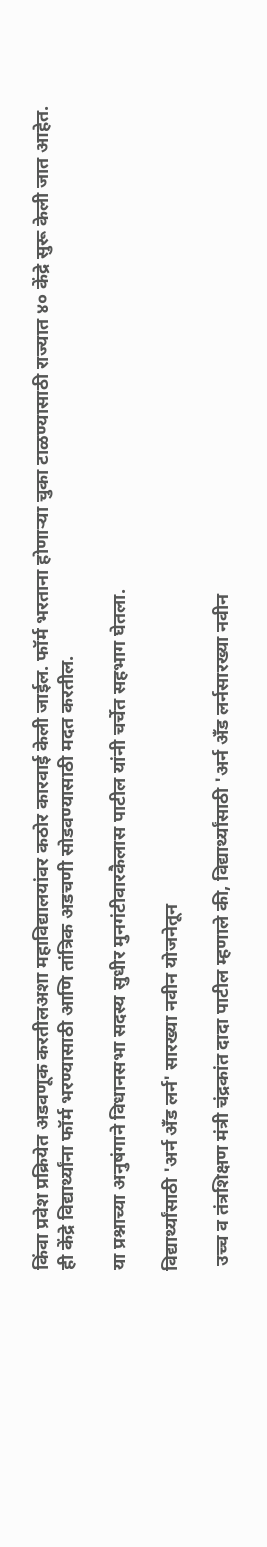किंवा प्रवेश प्रक्रियेत अडवणूक करतीलअशा महाविद्यालयांवर कठोर कारवाई केली जाईल. फॉर्म भरताना होणाऱ्या चुका टाळण्यासाठी राज्यात ४० केंद्रे सुरू केली जात आहेत. ही केंद्रे विद्यार्थ्यांना फॉर्म भरण्यासाठी आणि तांत्रिक अडचणी सोडवण्यासाठी मदत करतील.

या प्रश्नाच्या अनुषंगाने विधानसभा सदस्य सुधीर मुनगंटीवारकैलास पाटील यांनी चर्चेत सहभाग घेतला.

विद्यार्थ्यांसाठी 'अर्न अँड लर्न' सारख्या नवीन योजनेतून

 उच्च व तंत्रशिक्षण मंत्री चंद्रकांत दादा पाटील म्हणाले की, विद्यार्थ्यांसाठी 'अर्न अँड लर्नसारख्या नवीन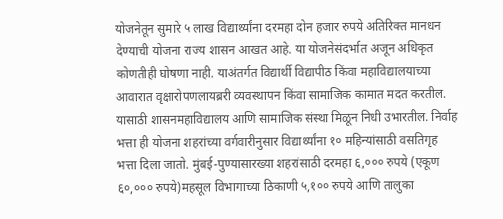योजनेतून सुमारे ५ लाख विद्यार्थ्यांना दरमहा दोन हजार रुपये अतिरिक्त मानधन देण्याची योजना राज्य शासन आखत आहे. या योजनेसंदर्भात अजून अधिकृत कोणतीही घोषणा नाही. याअंतर्गत विद्यार्थी विद्यापीठ किंवा महाविद्यालयाच्या आवारात वृक्षारोपणलायब्ररी व्यवस्थापन किंवा सामाजिक कामात मदत करतील. यासाठी शासनमहाविद्यालय आणि सामाजिक संस्था मिळून निधी उभारतील. निर्वाह भत्ता ही योजना शहरांच्या वर्गवारीनुसार विद्यार्थ्यांना १० महिन्यांसाठी वसतिगृह भत्ता दिला जातो. मुंबई-पुण्यासारख्या शहरांसाठी दरमहा ६,००० रुपये (एकूण ६०,००० रुपये)महसूल विभागाच्या ठिकाणी ५,१०० रुपये आणि तालुका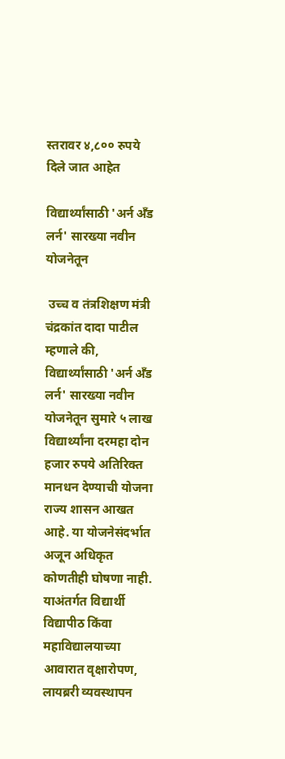स्तरावर ४,८०० रुपये दिले जात आहेत

विद्यार्थ्यांसाठी 'अर्न अँड लर्न' सारख्या नवीन योजनेतून

 उच्च व तंत्रशिक्षण मंत्री चंद्रकांत दादा पाटील म्हणाले की, विद्यार्थ्यांसाठी 'अर्न अँड लर्न' सारख्या नवीन योजनेतून सुमारे ५ लाख विद्यार्थ्यांना दरमहा दोन हजार रुपये अतिरिक्त मानधन देण्याची योजना राज्य शासन आखत आहे. या योजनेसंदर्भात अजून अधिकृत कोणतीही घोषणा नाही. याअंतर्गत विद्यार्थी विद्यापीठ किंवा महाविद्यालयाच्या आवारात वृक्षारोपण, लायब्ररी व्यवस्थापन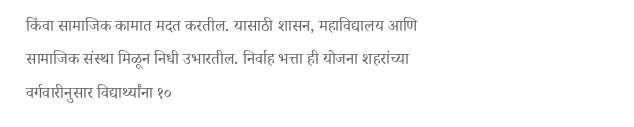किंवा सामाजिक कामात मदत करतील. यासाठी शासन, महाविद्यालय आणि सामाजिक संस्था मिळून निधी उभारतील. निर्वाह भत्ता ही योजना शहरांच्या वर्गवारीनुसार विद्यार्थ्यांना १०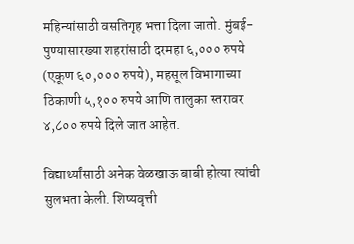महिन्यांसाठी वसतिगृह भत्ता दिला जातो. मुंबई-पुण्यासारख्या शहरांसाठी दरमहा ६,००० रुपये (एकूण ६०,००० रुपये), महसूल विभागाच्या ठिकाणी ५,१०० रुपये आणि तालुका स्तरावर ४,८०० रुपये दिले जात आहेत.

विद्यार्थ्यांसाठी अनेक वेळखाऊ बाबी होत्या त्यांची सुलभता केली. शिष्यवृत्ती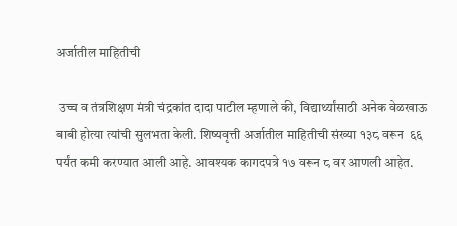अर्जातील माहितीची

 उच्च व तंत्रशिक्षण मंत्री चंद्रकांत दादा पाटील म्हणाले की, विद्यार्थ्यांसाठी अनेक वेळखाऊ बाबी होत्या त्यांची सुलभता केली. शिष्यवृत्ती अर्जातील माहितीची संख्या १३८ वरून  ६६  पर्यंत कमी करण्यात आली आहे. आवश्यक कागदपत्रे १७ वरून ८ वर आणली आहेत.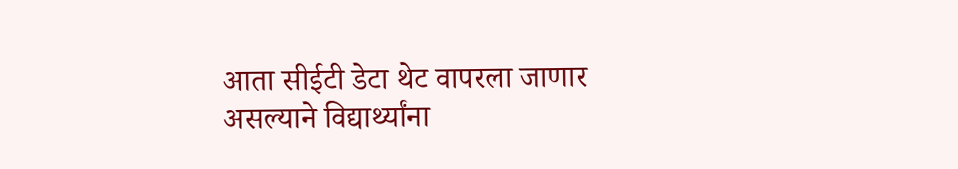आता सीईटी डेटा थेट वापरला जाणार असल्याने विद्यार्थ्यांना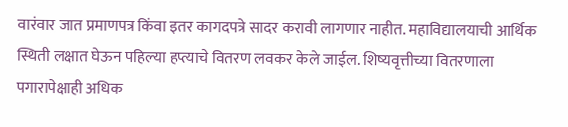वारंवार जात प्रमाणपत्र किंवा इतर कागदपत्रे सादर करावी लागणार नाहीत. महाविद्यालयाची आर्थिक स्थिती लक्षात घेऊन पहिल्या हप्त्याचे वितरण लवकर केले जाईल. शिष्यवृत्तीच्या वितरणाला पगारापेक्षाही अधिक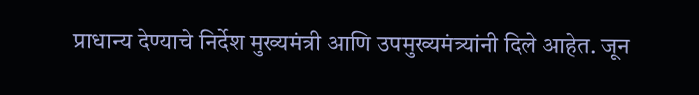प्राधान्य देण्याचे निर्देश मुख्यमंत्री आणि उपमुख्यमंत्र्यांनी दिले आहेत. जून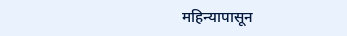महिन्यापासून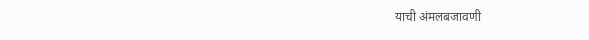याची अंमलबजावणी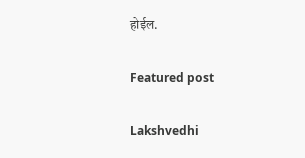होईल.

Featured post

Lakshvedhi